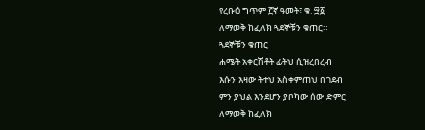የረቡዕ ግጥም ፫ኛ ዓመት፣ ቁ. ፵፩
ለማወቅ ከፈለክ ጓደኞቹን ቁጠር።
ጓደኞቹን ቁጠር
ሐሜት አቀርሽቶት ፊትህ ሲዝረበረብ
እሱን እዛው ትተህ አስቀምጠህ በገደብ
ምን ያህል እንደሆን ያቦካው ሰው ድምር
ለማወቅ ከፈለክ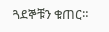ጓደኞቹን ቁጠር።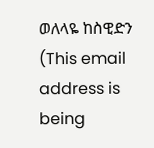ወለላዬ ከስዊድን (This email address is being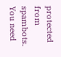protected from spambots. You need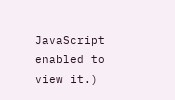JavaScript enabled to view it.)